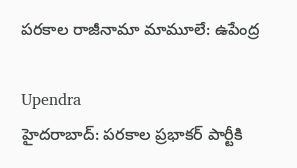పరకాల రాజీనామా మామూలే: ఉపేంద్ర

Upendra
హైదరాబాద్: పరకాల ప్రభాకర్ పార్టీకి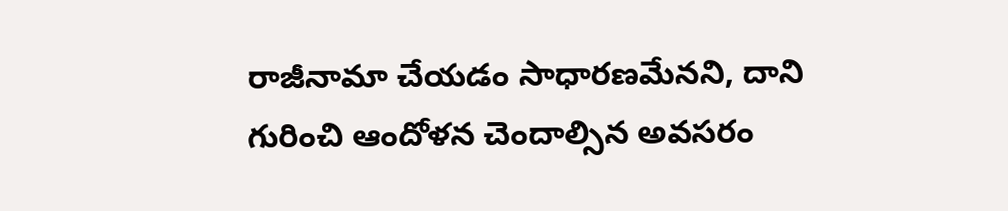రాజీనామా చేయడం సాధారణమేనని, దాని గురించి ఆందోళన చెందాల్సిన అవసరం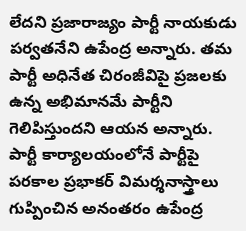లేదని ప్రజారాజ్యం పార్టీ నాయకుడు పర్వతనేని ఉపేంద్ర అన్నారు. తమ పార్టీ అధినేత చిరంజీవిపై ప్రజలకు ఉన్న అభిమానమే పార్టీని గెలిపిస్తుందని ఆయన అన్నారు. పార్టీ కార్యాలయంలోనే పార్టీపై పరకాల ప్రభాకర్ విమర్శనాస్త్రాలు గుప్పించిన అనంతరం ఉపేంద్ర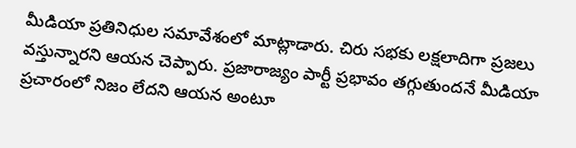మీడియా ప్రతినిధుల సమావేశంలో మాట్లాడారు. చిరు సభకు లక్షలాదిగా ప్రజలు వస్తున్నారని ఆయన చెప్పారు. ప్రజారాజ్యం పార్టీ ప్రభావం తగ్గుతుందనే మీడియా ప్రచారంలో నిజం లేదని ఆయన అంటూ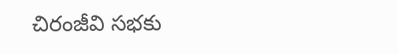చిరంజీవి సభకు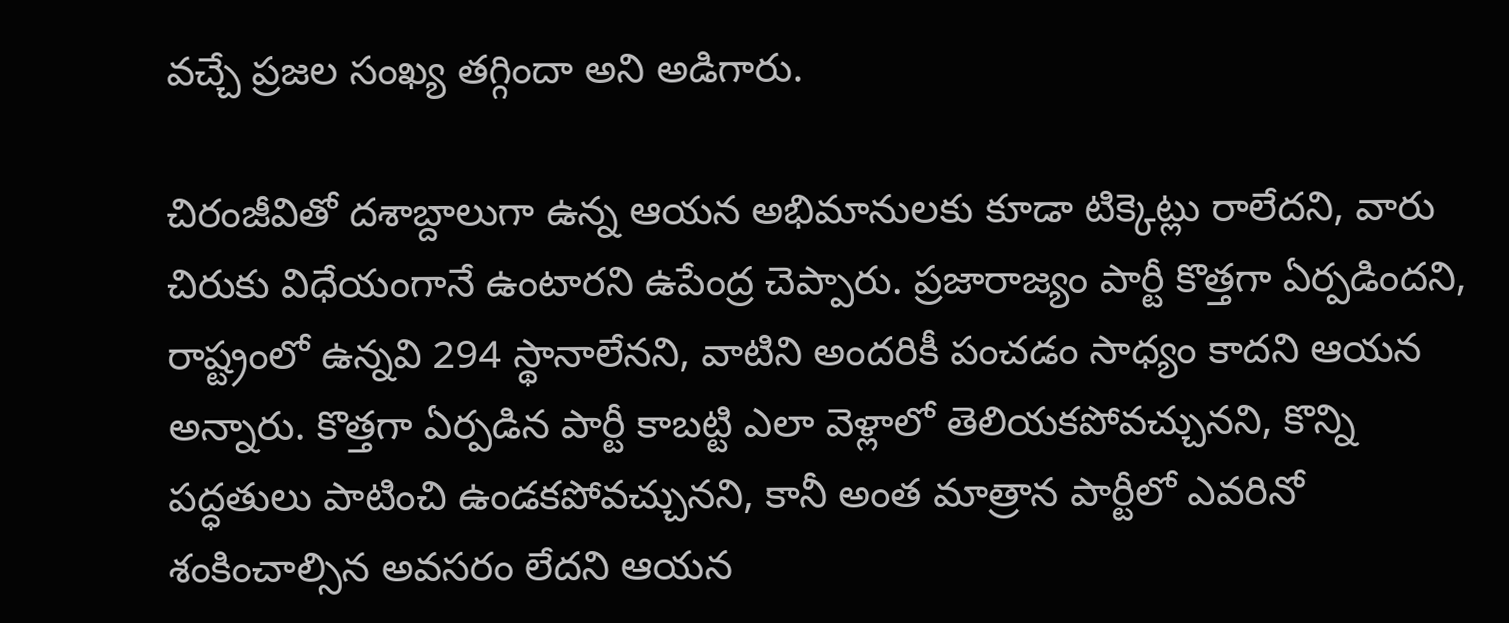వచ్చే ప్రజల సంఖ్య తగ్గిందా అని అడిగారు.

చిరంజీవితో దశాబ్దాలుగా ఉన్న ఆయన అభిమానులకు కూడా టిక్కెట్లు రాలేదని, వారు చిరుకు విధేయంగానే ఉంటారని ఉపేంద్ర చెప్పారు. ప్రజారాజ్యం పార్టీ కొత్తగా ఏర్పడిందని, రాష్ట్రంలో ఉన్నవి 294 స్థానాలేనని, వాటిని అందరికీ పంచడం సాధ్యం కాదని ఆయన అన్నారు. కొత్తగా ఏర్పడిన పార్టీ కాబట్టి ఎలా వెళ్లాలో తెలియకపోవచ్చునని, కొన్ని పద్ధతులు పాటించి ఉండకపోవచ్చునని, కానీ అంత మాత్రాన పార్టీలో ఎవరినో శంకించాల్సిన అవసరం లేదని ఆయన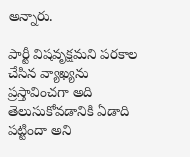అన్నారు.

పార్టీ విషవృక్షమని పరకాల చేసిన వ్యాఖ్యను ప్రస్తావించగా అది తెలుసుకోవడానికి ఏడాది పట్టిందా అని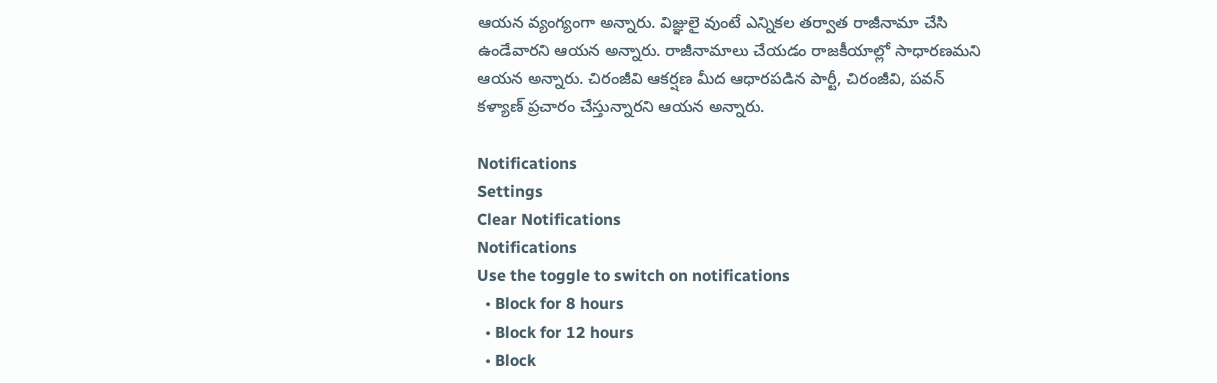ఆయన వ్యంగ్యంగా అన్నారు. విజ్ఞులై వుంటే ఎన్నికల తర్వాత రాజీనామా చేసి ఉండేవారని ఆయన అన్నారు. రాజీనామాలు చేయడం రాజకీయాల్లో సాధారణమని ఆయన అన్నారు. చిరంజీవి ఆకర్షణ మీద ఆధారపడిన పార్టీ, చిరంజీవి, పవన్ కళ్యాణ్ ప్రచారం చేస్తున్నారని ఆయన అన్నారు.

Notifications
Settings
Clear Notifications
Notifications
Use the toggle to switch on notifications
  • Block for 8 hours
  • Block for 12 hours
  • Block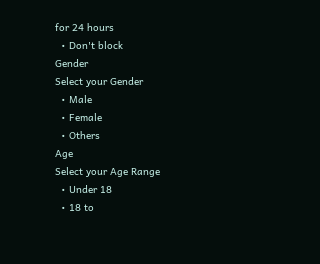for 24 hours
  • Don't block
Gender
Select your Gender
  • Male
  • Female
  • Others
Age
Select your Age Range
  • Under 18
  • 18 to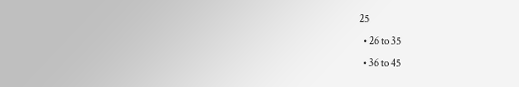25
  • 26 to 35
  • 36 to 45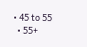• 45 to 55
  • 55+